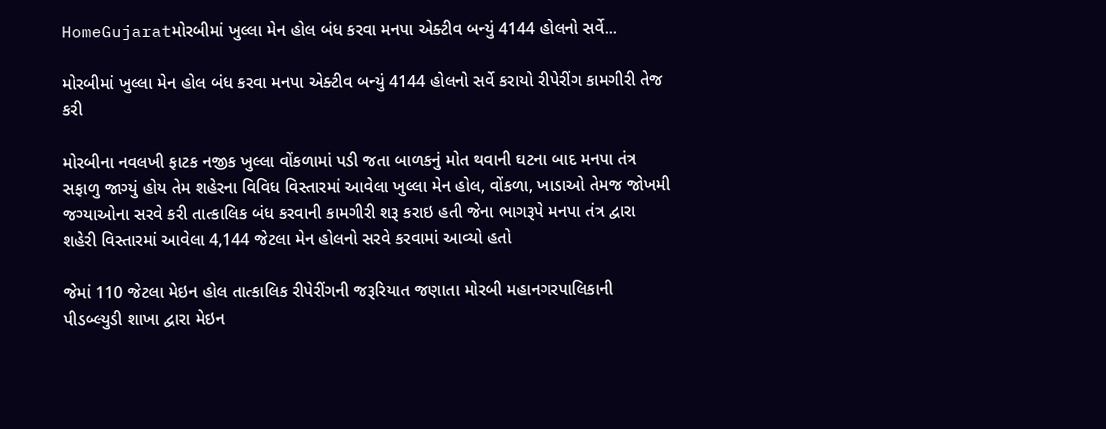HomeGujaratમોરબીમાં ખુલ્લા મેન હોલ બંધ કરવા મનપા એક્ટીવ બન્યું 4144 હોલનો સર્વે...

મોરબીમાં ખુલ્લા મેન હોલ બંધ કરવા મનપા એક્ટીવ બન્યું 4144 હોલનો સર્વે કરાયો રીપેરીંગ કામગીરી તેજ કરી

મોરબીના નવલખી ફાટક નજીક ખુલ્લા વોંકળામાં પડી જતા બાળકનું મોત થવાની ઘટના બાદ મનપા તંત્ર સફાળુ જાગ્યું હોય તેમ શહેરના વિવિધ વિસ્તારમાં આવેલા ખુલ્લા મેન હોલ, વોંકળા, ખાડાઓ તેમજ જોખમી જગ્યાઓના સરવે કરી તાત્કાલિક બંધ કરવાની કામગીરી શરૂ કરાઇ હતી જેના ભાગરૂપે મનપા તંત્ર દ્વારા શહેરી વિસ્તારમાં આવેલા 4,144 જેટલા મેન હોલનો સરવે કરવામાં આવ્યો હતો

જેમાં 110 જેટલા મેઇન હોલ તાત્કાલિક રીપેરીંગની જરૂરિયાત જણાતા મોરબી મહાનગરપાલિકાની પીડબ્લ્યુડી શાખા દ્વારા મેઇન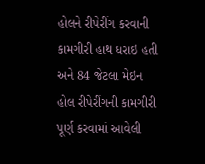હોલને રીપેરીંગ કરવાની કામગીરી હાથ ધરાઇ હતી અને 84 જેટલા મેઇન હોલ રીપેરીંગની કામગીરી પૂર્ણ કરવામાં આવેલી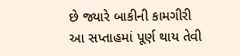છે જ્યારે બાકીની કામગીરી આ સપ્તાહમાં પૂર્ણ થાય તેવી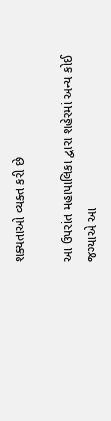શક્યતાઓ વ્યક્ત કરી છે

આ ઉપરાંત મહાપાલિકા દ્વારા શહેરમાં અન્ય કોઈ જગ્યાએ આ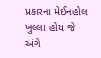પ્રકારના મેઈનહોલ ખુલ્લા હોય જે અંગે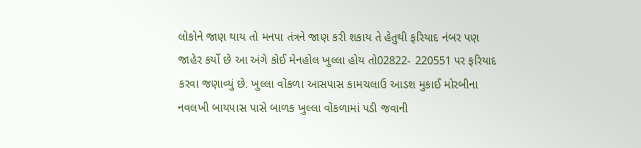લોકોને જાણ થાય તો મનપા તંત્રને જાણ કરી શકાય તે હેતુથી ફરિયાદ નંબર પણ જાહેર કર્યો છે આ અંગે કોઈ મેનહોલ ખુલ્લા હોય તો02822- 220551 પર ફરિયાદ કરવા જણાવ્યું છે. ખુલ્લા વોંકળા આસપાસ કામચલાઉ આડશ મુકાઈ મોરબીના નવલખી બાયપાસ પાસે બાળક ખુલ્લા વોંકળામાં પડી જવાની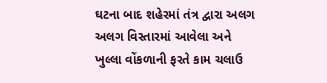ઘટના બાદ શહેરમાં તંત્ર દ્વારા અલગ અલગ વિસ્તારમાં આવેલા અને ખુલ્લા વોંકળાની ફરતે કામ ચલાઉ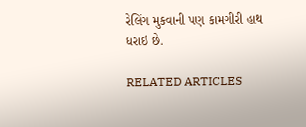રેલિંગ મુકવાની પણ કામગીરી હાથ ધરાઇ છે.

RELATED ARTICLES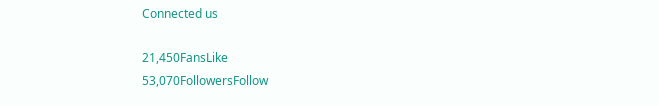Connected us

21,450FansLike
53,070FollowersFollow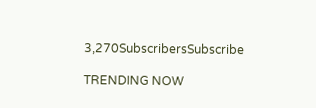3,270SubscribersSubscribe

TRENDING NOW